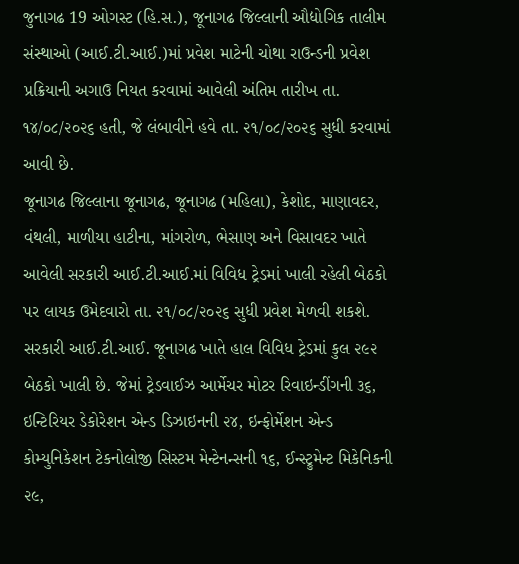જુનાગઢ 19 ઓગસ્ટ (હિ.સ.), જૂનાગઢ જિલ્લાની ઔદ્યોગિક તાલીમ સંસ્થાઓ (આઈ.ટી.આઈ.)માં પ્રવેશ માટેની ચોથા રાઉન્ડની પ્રવેશ પ્રક્રિયાની અગાઉ નિયત કરવામાં આવેલી અંતિમ તારીખ તા. ૧૪/૦૮/૨૦૨૬ હતી, જે લંબાવીને હવે તા. ૨૧/૦૮/૨૦૨૬ સુધી કરવામાં આવી છે.
જૂનાગઢ જિલ્લાના જૂનાગઢ, જૂનાગઢ (મહિલા), કેશોદ, માણાવદર, વંથલી, માળીયા હાટીના, માંગરોળ, ભેસાણ અને વિસાવદર ખાતે આવેલી સરકારી આઈ.ટી.આઈ.માં વિવિધ ટ્રેડમાં ખાલી રહેલી બેઠકો પર લાયક ઉમેદવારો તા. ૨૧/૦૮/૨૦૨૬ સુધી પ્રવેશ મેળવી શકશે.
સરકારી આઈ.ટી.આઈ. જૂનાગઢ ખાતે હાલ વિવિધ ટ્રેડમાં કુલ ૨૯૨ બેઠકો ખાલી છે. જેમાં ટ્રેડવાઈઝ આર્મેચર મોટર રિવાઇન્ડીંગની ૩૬, ઇન્ટિરિયર ડેકોરેશન એન્ડ ડિઝાઇનની ૨૪, ઇન્ફોર્મેશન એન્ડ કોમ્યુનિકેશન ટેકનોલોજી સિસ્ટમ મેન્ટેનન્સની ૧૬, ઈન્સ્ટ્રુમેન્ટ મિકેનિકની ૨૯,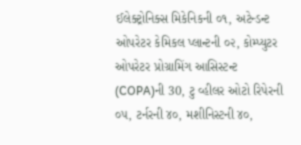ઈલેક્ટ્રોનિક્સ મિકેનિકની ૦૧, અટેન્ડન્ટ ઓપરેટર કેમિકલ પ્લાન્ટની ૦૨, કોમ્પ્યુટર ઓપરેટર પ્રોગ્રામિંગ આસિસ્ટન્ટ (COPA)ની 30, ટુ વ્હીલર ઓટો રિપેરની ૦૫, ટર્નરની ૪૦, મશીનિસ્ટની ૪૦,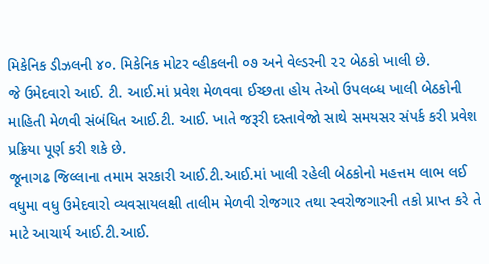મિકેનિક ડીઝલની ૪૦. મિકેનિક મોટર વ્હીકલની ૦૭ અને વેલ્ડરની ૨૨ બેઠકો ખાલી છે.
જે ઉમેદવારો આઈ. ટી. આઈ.માં પ્રવેશ મેળવવા ઈચ્છતા હોય તેઓ ઉપલબ્ધ ખાલી બેઠકોની માહિતી મેળવી સંબંધિત આઈ.ટી. આઈ. ખાતે જરૂરી દસ્તાવેજો સાથે સમયસર સંપર્ક કરી પ્રવેશ પ્રક્રિયા પૂર્ણ કરી શકે છે.
જૂનાગઢ જિલ્લાના તમામ સરકારી આઈ.ટી.આઈ.માં ખાલી રહેલી બેઠકોનો મહત્તમ લાભ લઈ વધુમા વધુ ઉમેદવારો વ્યવસાયલક્ષી તાલીમ મેળવી રોજગાર તથા સ્વરોજગારની તકો પ્રાપ્ત કરે તે માટે આચાર્ય આઈ.ટી.આઈ.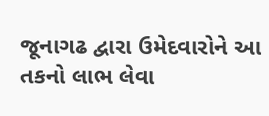જૂનાગઢ દ્વારા ઉમેદવારોને આ તકનો લાભ લેવા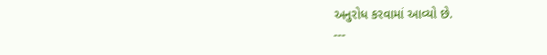અનુરોધ કરવામાં આવ્યો છે.
---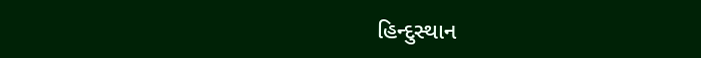હિન્દુસ્થાન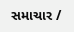સમાચાર /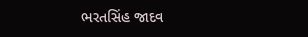ભરતસિંહ જાદવ